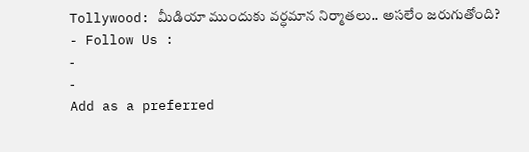Tollywood: మీడియా ముందుకు వర్ధమాన నిర్మాతలు.. అసలేం జరుగుతోంది?
- Follow Us :
-
-
Add as a preferred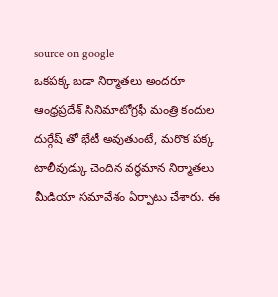source on google
ఒకపక్క బడా నిర్మాతలు అందరూ ఆంధ్రప్రదేశ్ సినిమాటోగ్రఫీ మంత్రి కందుల దుర్గేష్ తో భేటీ అవుతుంటే, మరొక పక్క టాలీవుడ్కు చెందిన వర్ధమాన నిర్మాతలు మీడియా సమావేశం ఏర్పాటు చేశారు. ఈ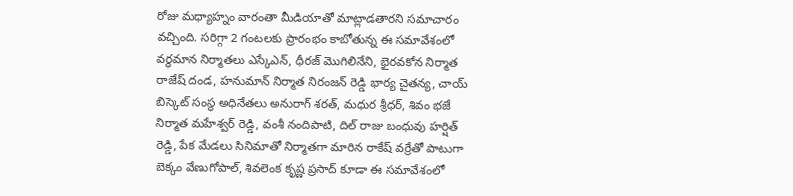రోజు మధ్యాహ్నం వారంతా మీడియాతో మాట్లాడతారని సమాచారం వచ్చింది. సరిగ్గా 2 గంటలకు ప్రారంభం కాబోతున్న ఈ సమావేశంలో వర్ధమాన నిర్మాతలు ఎస్కేఎన్, ధీరజ్ మొగిలినేని, భైరవకోన నిర్మాత రాజేష్ దండ, హనుమాన్ నిర్మాత నిరంజన్ రెడ్డి భార్య చైతన్య, చాయ్ బిస్కెట్ సంస్థ అధినేతలు అనురాగ్ శరత్, మధుర శ్రీధర్, శివం భజే నిర్మాత మహేశ్వర్ రెడ్డి, వంశీ నందిపాటి, దిల్ రాజు బంధువు హర్షిత్ రెడ్డి, పేక మేడలు సినిమాతో నిర్మాతగా మారిన రాకేష్ వర్రేతో పాటుగా బెక్కం వేణుగోపాల్, శివలెంక కృష్ణ ప్రసాద్ కూడా ఈ సమావేశంలో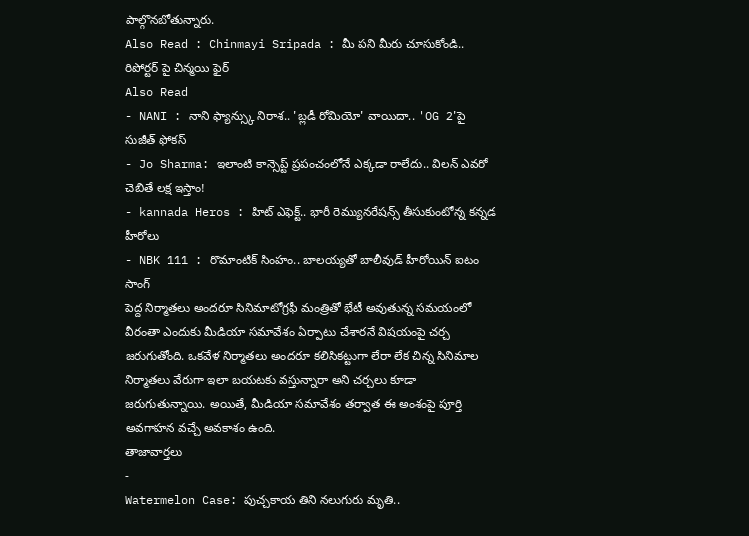పాల్గొనబోతున్నారు.
Also Read : Chinmayi Sripada : మీ పని మీరు చూసుకోండి.. రిపోర్టర్ పై చిన్మయి ఫైర్
Also Read
- NANI : నాని ఫ్యాన్స్కు నిరాశ.. 'బ్లడీ రోమియో' వాయిదా.. 'OG 2'పై సుజీత్ ఫోకస్
- Jo Sharma: ఇలాంటి కాన్సెప్ట్ ప్రపంచంలోనే ఎక్కడా రాలేదు.. విలన్ ఎవరో చెబితే లక్ష ఇస్తాం!
- kannada Heros : హిట్ ఎఫెక్ట్.. భారీ రెమ్యునరేషన్స్ తీసుకుంటోన్న కన్నడ హీరోలు
- NBK 111 : రొమాంటిక్ సింహం.. బాలయ్యతో బాలీవుడ్ హీరోయిన్ ఐటం సాంగ్
పెద్ద నిర్మాతలు అందరూ సినిమాటోగ్రఫీ మంత్రితో భేటీ అవుతున్న సమయంలో వీరంతా ఎందుకు మీడియా సమావేశం ఏర్పాటు చేశారనే విషయంపై చర్చ జరుగుతోంది. ఒకవేళ నిర్మాతలు అందరూ కలిసికట్టుగా లేరా లేక చిన్న సినిమాల నిర్మాతలు వేరుగా ఇలా బయటకు వస్తున్నారా అని చర్చలు కూడా జరుగుతున్నాయి. అయితే, మీడియా సమావేశం తర్వాత ఈ అంశంపై పూర్తి అవగాహన వచ్చే అవకాశం ఉంది.
తాజావార్తలు
-
Watermelon Case: పుచ్చకాయ తిని నలుగురు మృతి..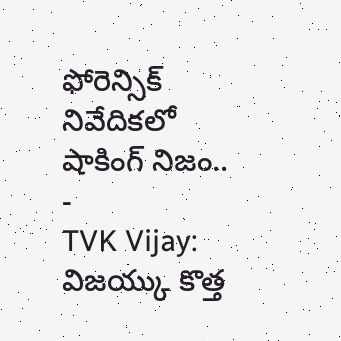ఫోరెన్సిక్ నివేదికలో షాకింగ్ నిజం..
-
TVK Vijay: విజయ్కు కొత్త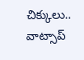చిక్కులు.. వాట్సాప్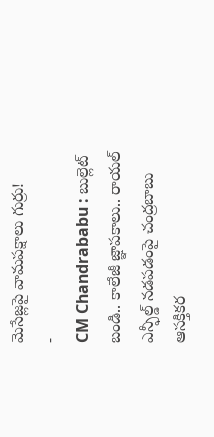మెసేజ్లపై వామపక్షాలు గుర్రు!
-
CM Chandrababu : బుల్లెట్ బండి.. కాలేజీ జ్ఞాపకాలు.. రాయల్ ఎన్ఫీల్డ్ నడపడంపై చంద్రబాబు ఆసక్తికర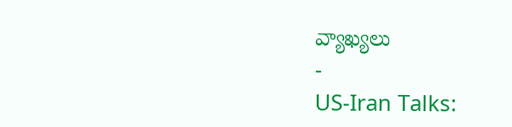వ్యాఖ్యలు
-
US-Iran Talks: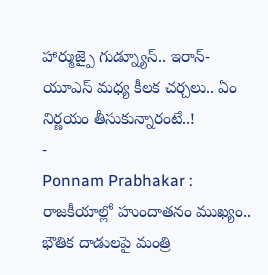హార్ముజ్పై గుడ్న్యూస్.. ఇరాన్-యూఎస్ మధ్య కీలక చర్చలు.. ఏం నిర్ణయం తీసుకున్నారంటే..!
-
Ponnam Prabhakar : రాజకీయాల్లో హుందాతనం ముఖ్యం.. భౌతిక దాడులపై మంత్రి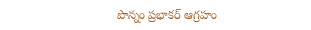పొన్నం ప్రభాకర్ ఆగ్రహం